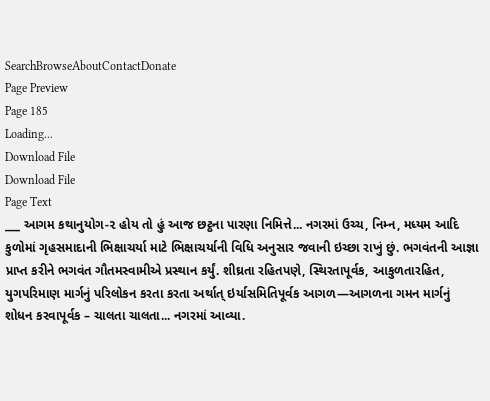SearchBrowseAboutContactDonate
Page Preview
Page 185
Loading...
Download File
Download File
Page Text
___ આગમ કથાનુયોગ-૨ હોય તો હું આજ છટ્ઠના પારણા નિમિત્તે... નગરમાં ઉચ્ચ, નિમ્ન, મધ્યમ આદિ કુળોમાં ગૃહસમાદાની ભિક્ષાચર્યા માટે ભિક્ષાચર્યાની વિધિ અનુસાર જવાની ઇચ્છા રાખું છું. ભગવંતની આજ્ઞા પ્રાપ્ત કરીને ભગવંત ગૌતમસ્વામીએ પ્રસ્થાન કર્યું. શીઘ્રતા રહિતપણે, સ્થિરતાપૂર્વક, આકુળતારહિત, યુગપરિમાણ માર્ગનું પરિલોકન કરતા કરતા અર્થાત્ ઇર્યાસમિતિપૂર્વક આગળ—આગળના ગમન માર્ગનું શોધન કરવાપૂર્વક – ચાલતા ચાલતા... નગરમાં આવ્યા.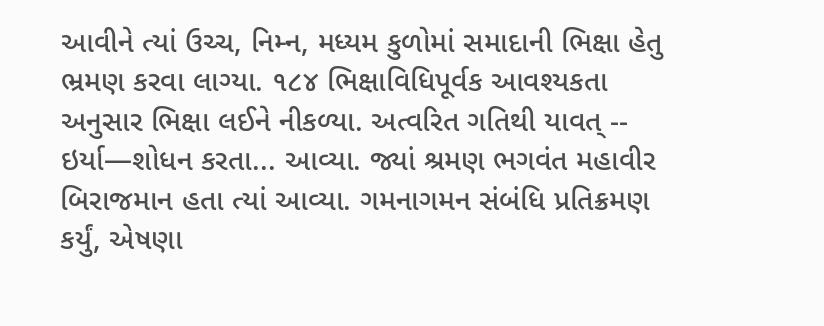આવીને ત્યાં ઉચ્ચ, નિમ્ન, મધ્યમ કુળોમાં સમાદાની ભિક્ષા હેતુ ભ્રમણ કરવા લાગ્યા. ૧૮૪ ભિક્ષાવિધિપૂર્વક આવશ્યકતા અનુસાર ભિક્ષા લઈને નીકળ્યા. અત્વરિત ગતિથી યાવત્ -- ઇર્યા—શોધન કરતા... આવ્યા. જ્યાં શ્રમણ ભગવંત મહાવીર બિરાજમાન હતા ત્યાં આવ્યા. ગમનાગમન સંબંધિ પ્રતિક્રમણ કર્યું, એષણા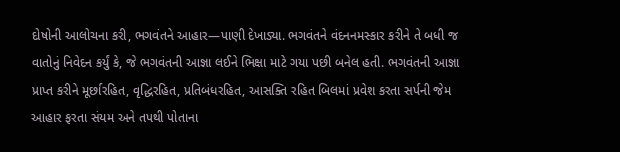દોષોની આલોચના કરી, ભગવંતને આહાર—પાણી દેખાડ્યા. ભગવંતને વંદનનમસ્કાર કરીને તે બધી જ વાતોનું નિવેદન કર્યું કે, જે ભગવંતની આજ્ઞા લઈને ભિક્ષા માટે ગયા પછી બનેલ હતી. ભગવંતની આજ્ઞા પ્રાપ્ત કરીને મૂર્છારહિત, વૃદ્ધિરહિત, પ્રતિબંધરહિત, આસક્તિ રહિત બિલમાં પ્રવેશ કરતા સર્પની જેમ આહાર ફરતા સંયમ અને તપથી પોતાના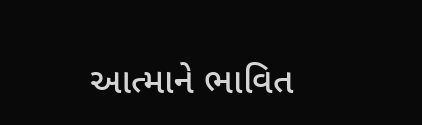આત્માને ભાવિત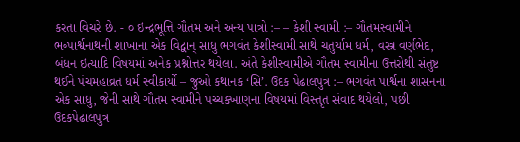કરતા વિચરે છે. - ૦ ઇન્દ્રભૂત્તિ ગૌતમ અને અન્ય પાત્રો :– – કેશી સ્વામી :– ગૌતમસ્વામીને ભ૰પાર્શ્વનાથની શાખાના એક વિદ્વાન્ સાધુ ભગવંત કેશીસ્વામી સાથે ચતુર્યામ ધર્મ, વસ્ત્ર વર્ણભેદ, બંધન ઇત્યાદિ વિષયમાં અનેક પ્રશ્નોત્તર થયેલા. અંતે કેશીસ્વામીએ ગૌતમ સ્વામીના ઉત્તરોથી સંતુષ્ટ થઈને પંચમહાવ્રત ધર્મ સ્વીકાર્યો – જુઓ કથાનક ‘સિ’. ઉદક પેઢાલપુત્ર :– ભગવંત પાર્શ્વના શાસનના એક સાધુ, જેની સાથે ગૌતમ સ્વામીને પચ્ચક્ખાણના વિષયમાં વિસ્તૃત સંવાદ થયેલો, પછી ઉદકપેઢાલપુત્ર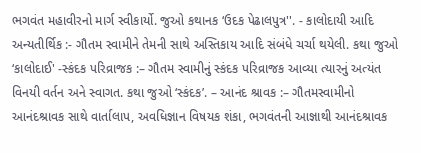ભગવંત મહાવીરનો માર્ગ સ્વીકાર્યો. જુઓ કથાનક ‘ઉદક પેઢાલપુત્ર''. - કાલોદાયી આદિ અન્યતીર્થિક :- ગૌતમ સ્વામીને તેમની સાથે અસ્તિકાય આદિ સંબંધે ચર્ચા થયેલી. કથા જુઓ ‘કાલોદાઈ' -સ્કંદક પરિવ્રાજક :– ગૌતમ સ્વામીનું સ્કંદક પરિવ્રાજક આવ્યા ત્યારનું અત્યંત વિનયી વર્તન અને સ્વાગત. કથા જુઓ ‘સ્કંદક’. – આનંદ શ્રાવક :– ગૌતમસ્વામીનો આનંદશ્રાવક સાથે વાર્તાલાપ, અવધિજ્ઞાન વિષયક શંકા, ભગવંતની આજ્ઞાથી આનંદશ્રાવક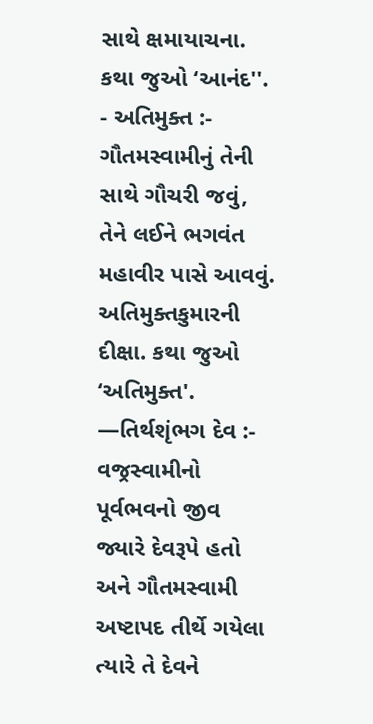સાથે ક્ષમાયાચના. કથા જુઓ ‘આનંદ''. - અતિમુક્ત :- ગૌતમસ્વામીનું તેની સાથે ગૌચરી જવું, તેને લઈને ભગવંત મહાવીર પાસે આવવું. અતિમુક્તકુમારની દીક્ષા. કથા જુઓ ‘અતિમુક્ત'. —તિર્થશૃંભગ દેવ :- વજ્રસ્વામીનો પૂર્વભવનો જીવ જ્યારે દેવરૂપે હતો અને ગૌતમસ્વામી અષ્ટાપદ તીર્થે ગયેલા ત્યારે તે દેવને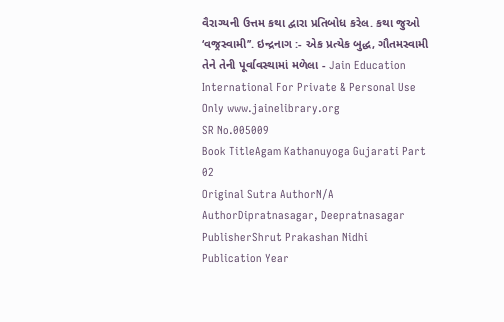વૈરાગ્યની ઉત્તમ કથા દ્વારા પ્રતિબોધ કરેલ. કથા જુઓ ‘વજ્રસ્વામી’’. ઇન્દ્રનાગ :- એક પ્રત્યેક બુદ્ધ, ગૌતમસ્વામી તેને તેની પૂર્વાવસ્થામાં મળેલા - Jain Education International For Private & Personal Use Only www.jainelibrary.org
SR No.005009
Book TitleAgam Kathanuyoga Gujarati Part 02
Original Sutra AuthorN/A
AuthorDipratnasagar, Deepratnasagar
PublisherShrut Prakashan Nidhi
Publication Year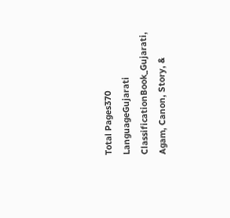Total Pages370
LanguageGujarati
ClassificationBook_Gujarati, Agam, Canon, Story, &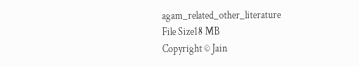agam_related_other_literature
File Size18 MB
Copyright © Jain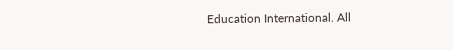Education International. All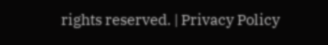rights reserved. | Privacy Policy